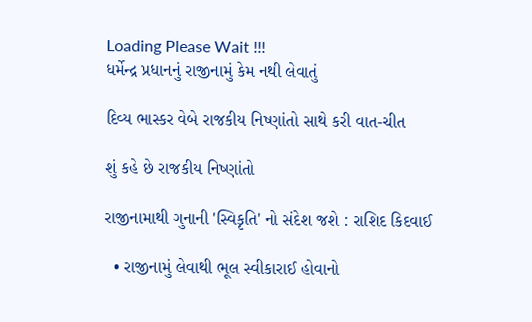Loading Please Wait !!!
ધર્મેન્દ્ર પ્રધાનનું રાજીનામું કેમ નથી લેવાતું

દિવ્ય ભાસ્કર વેબે રાજકીય નિષ્ણાંતો સાથે કરી વાત-ચીત

શું કહે છે રાજકીય નિષ્ણાંતો

રાજીનામાથી ગુનાની 'સ્વિકૃતિ' નો સંદેશ જશે : રાશિદ કિદવાઈ

  • રાજીનામું લેવાથી ભૂલ સ્વીકારાઈ હોવાનો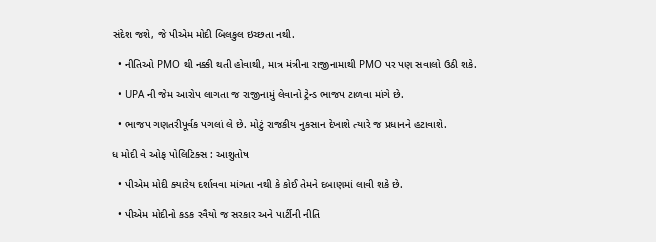સંદેશ જશે, જે પીએમ મોદી બિલકુલ ઇચ્છતા નથી.

  • નીતિઓ PMO થી નક્કી થતી હોવાથી, માત્ર મંત્રીના રાજીનામાથી PMO પર પણ સવાલો ઉઠી શકે.

  • UPA ની જેમ આરોપ લાગતા જ રાજીનામું લેવાનો ટ્રેન્ડ ભાજપ ટાળવા માંગે છે.

  • ભાજપ ગણતરીપૂર્વક પગલાં લે છે. મોટું રાજકીય નુકસાન દેખાશે ત્યારે જ પ્રધાનને હટાવાશે.

ધ મોદી વે ઓફ પોલિટિક્સ : આશુતોષ

  • પીએમ મોદી ક્યારેય દર્શાવવા માંગતા નથી કે કોઈ તેમને દબાણમાં લાવી શકે છે.

  • પીએમ મોદીનો કડક રવૈયો જ સરકાર અને પાર્ટીની નીતિ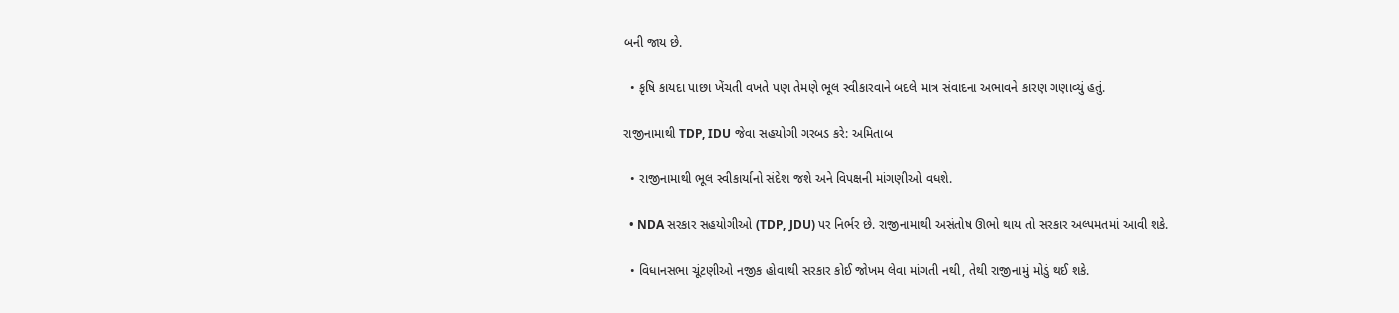બની જાય છે.

  • કૃષિ કાયદા પાછા ખેંચતી વખતે પણ તેમણે ભૂલ સ્વીકારવાને બદલે માત્ર સંવાદના અભાવને કારણ ગણાવ્યું હતું.

રાજીનામાથી TDP, IDU જેવા સહયોગી ગરબડ કરે: અમિતાબ

  • રાજીનામાથી ભૂલ સ્વીકાર્યાનો સંદેશ જશે અને વિપક્ષની માંગણીઓ વધશે.

  • NDA સરકાર સહયોગીઓ (TDP, JDU) પર નિર્ભર છે. રાજીનામાથી અસંતોષ ઊભો થાય તો સરકાર અલ્પમતમાં આવી શકે.

  • વિધાનસભા ચૂંટણીઓ નજીક હોવાથી સરકાર કોઈ જોખમ લેવા માંગતી નથી, તેથી રાજીનામું મોડું થઈ શકે.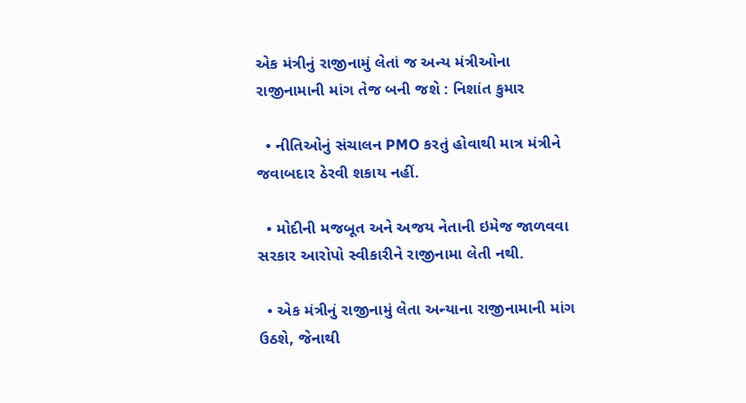એક મંત્રીનું રાજીનામું લેતાં જ અન્ય મંત્રીઓના રાજીનામાની માંગ તેજ બની જશે : નિશાંત કુમાર

  • નીતિઓનું સંચાલન PMO કરતું હોવાથી માત્ર મંત્રીને જવાબદાર ઠેરવી શકાય નહીં.

  • મોદીની મજબૂત અને અજય નેતાની ઇમેજ જાળવવા સરકાર આરોપો સ્વીકારીને રાજીનામા લેતી નથી.

  • એક મંત્રીનું રાજીનામું લેતા અન્યાના રાજીનામાની માંગ ઉઠશે, જેનાથી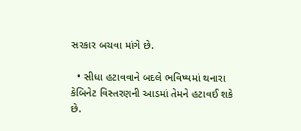સરકાર બચવા માંગે છે.

  • સીધા હટાવવાને બદલે ભવિષ્યમાં થનારા કેબિનેટ વિસ્તરણની આડમાં તેમને હટાવઈ શકે છે.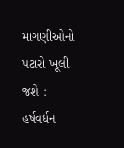માગણીઓનો પટારો ખૂલી જશે : હર્ષવર્ધન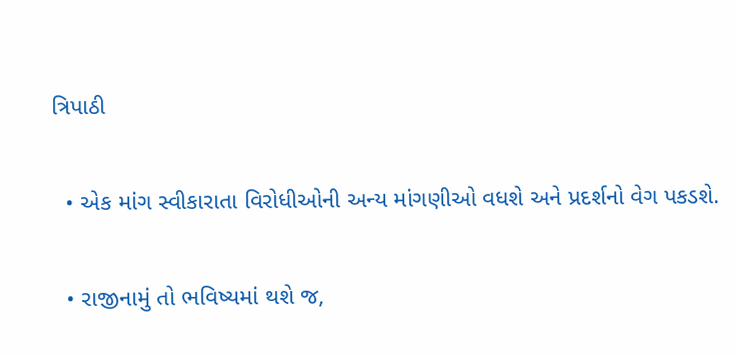ત્રિપાઠી

  • એક માંગ સ્વીકારાતા વિરોધીઓની અન્ય માંગણીઓ વધશે અને પ્રદર્શનો વેગ પકડશે.

  • રાજીનામું તો ભવિષ્યમાં થશે જ,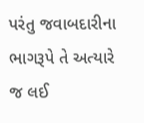પરંતુ જવાબદારીના ભાગરૂપે તે અત્યારે જ લઈ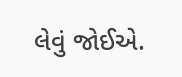લેવું જોઈએ.